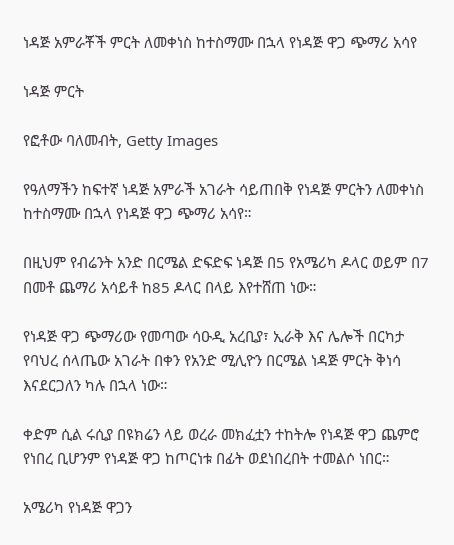ነዳጅ አምራቾች ምርት ለመቀነስ ከተስማሙ በኋላ የነዳጅ ዋጋ ጭማሪ አሳየ

ነዳጅ ምርት

የፎቶው ባለመብት, Getty Images

የዓለማችን ከፍተኛ ነዳጅ አምራች አገራት ሳይጠበቅ የነዳጅ ምርትን ለመቀነስ ከተስማሙ በኋላ የነዳጅ ዋጋ ጭማሪ አሳየ።

በዚህም የብሬንት አንድ በርሜል ድፍድፍ ነዳጅ በ5 የአሜሪካ ዶላር ወይም በ7 በመቶ ጨማሪ አሳይቶ ከ85 ዶላር በላይ እየተሸጠ ነው።

የነዳጅ ዋጋ ጭማሪው የመጣው ሳዑዲ አረቢያ፣ ኢራቅ እና ሌሎች በርካታ የባህረ ሰላጤው አገራት በቀን የአንድ ሚሊዮን በርሜል ነዳጅ ምርት ቅነሳ እናደርጋለን ካሉ በኋላ ነው።

ቀድም ሲል ሩሲያ በዩክሬን ላይ ወረራ መክፈቷን ተከትሎ የነዳጅ ዋጋ ጨምሮ የነበረ ቢሆንም የነዳጅ ዋጋ ከጦርነቱ በፊት ወደነበረበት ተመልሶ ነበር።

አሜሪካ የነዳጅ ዋጋን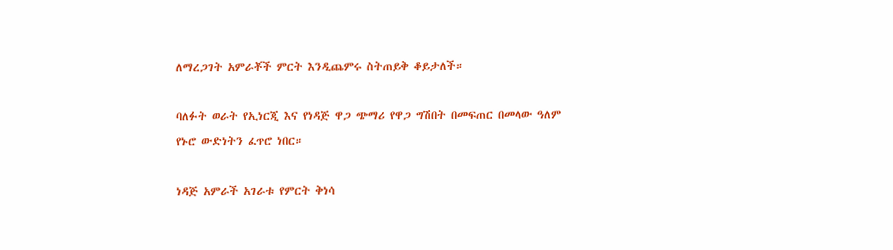ለማረጋገት አምራቾች ምርት እንዲጨምሩ ስትጠይቅ ቆይታለች።

ባለፉት ወራት የኢነርጂ እና የነዳጅ ዋጋ ጭማሪ የዋጋ ግሽበት በመፍጠር በመላው ዓለም የኑሮ ውድነትን ፈጥሮ ነበር።

ነዳጅ አምራች አገራቱ የምርት ቅነሳ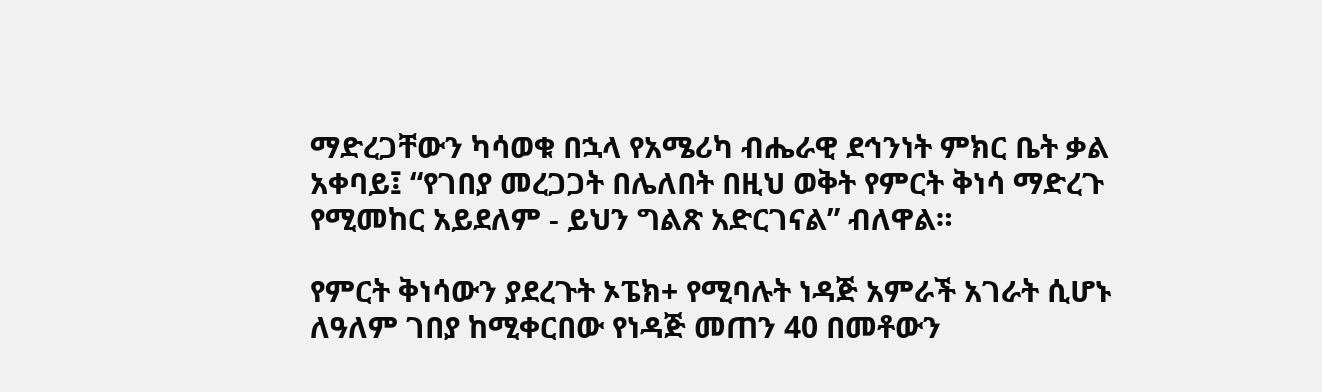ማድረጋቸውን ካሳወቁ በኋላ የአሜሪካ ብሔራዊ ደኅንነት ምክር ቤት ቃል አቀባይ፤ “የገበያ መረጋጋት በሌለበት በዚህ ወቅት የምርት ቅነሳ ማድረጉ የሚመከር አይደለም - ይህን ግልጽ አድርገናል” ብለዋል።

የምርት ቅነሳውን ያደረጉት ኦፔክ+ የሚባሉት ነዳጅ አምራች አገራት ሲሆኑ ለዓለም ገበያ ከሚቀርበው የነዳጅ መጠን 40 በመቶውን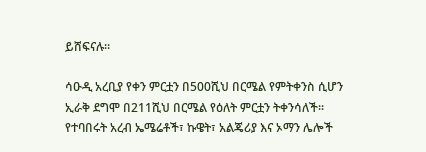ይሸፍናሉ።

ሳዑዲ አረቢያ የቀን ምርቷን በ500ሺህ በርሜል የምትቀንስ ሲሆን ኢራቅ ደግሞ በ211ሺህ በርሜል የዕለት ምርቷን ትቀንሳለች። የተባበሩት አረብ ኤሜሬቶች፣ ኩዌት፣ አልጄሪያ እና ኦማን ሌሎች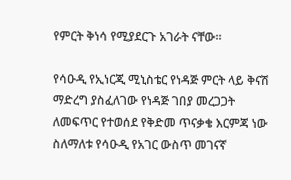የምርት ቅነሳ የሚያደርጉ አገራት ናቸው።

የሳዑዲ የኢነርጂ ሚኒስቴር የነዳጅ ምርት ላይ ቅናሽ ማድረግ ያስፈለገው የነዳጅ ገበያ መረጋጋት ለመፍጥር የተወሰደ የቅድመ ጥናቃቄ እርምጃ ነው ስለማለቱ የሳዑዲ የአገር ውስጥ መገናኛ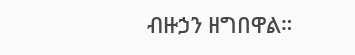ብዙኃን ዘግበዋል።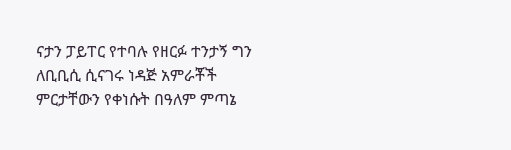ናታን ፓይፐር የተባሉ የዘርፉ ተንታኝ ግን ለቢቢሲ ሲናገሩ ነዳጅ አምራቾች ምርታቸውን የቀነሱት በዓለም ምጣኔ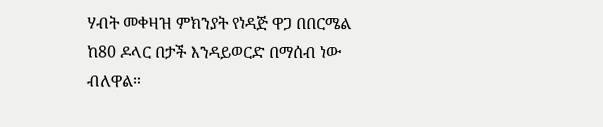ሃብት መቀዛዝ ምክንያት የነዳጅ ዋጋ በበርሜል ከ80 ዶላር በታች እንዳይወርድ በማሰብ ነው ብለዋል።